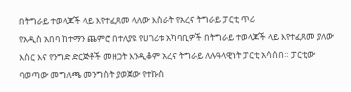በትግራይ ተወላጆች ላይ እየተፈጸመ ላለው እስራት የአረና ትግራይ ፓርቲ ጥሪ
የአዲስ አበባ ከተማን ጨምሮ በተለያዩ የሀገሪቱ አካባቢዎች በትግራይ ተወላጆች ላይ እየተፈጸመ ያለው እስር እና የንግድ ድርጅቶች መዘጋት እንዲቆም አረና ትግራይ ለሉዓላዊነት ፓርቲ አሳሰበ። ፓርቲው ባወጣው መግለጫ መንግስት ያወጀው የተኩስ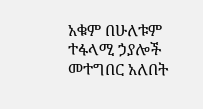አቁም በሁለቱም ተፋላሚ ኃያሎች መተግበር አለበት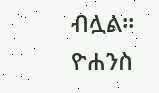ብሏል።
ዮሐንስ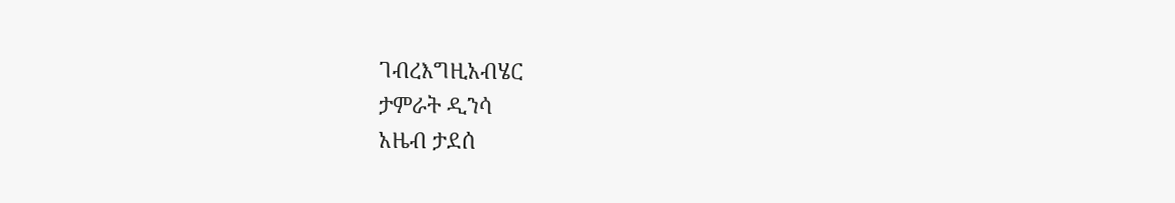ገብረእግዚአብሄር
ታምራት ዲንሳ
አዜብ ታደሰ